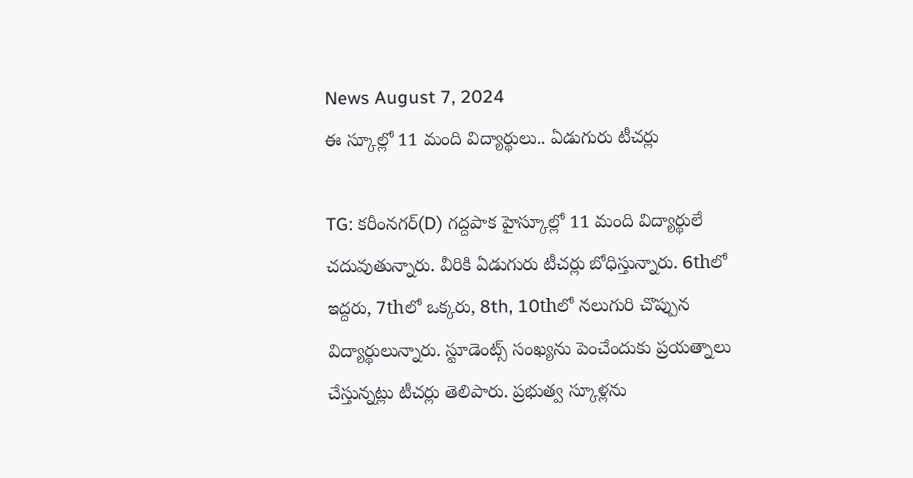News August 7, 2024
ఈ స్కూల్లో 11 మంది విద్యార్థులు.. ఏడుగురు టీచర్లు

TG: కరీంనగర్(D) గద్దపాక హైస్కూల్లో 11 మంది విద్యార్థులే చదువుతున్నారు. వీరికి ఏడుగురు టీచర్లు బోధిస్తున్నారు. 6thలో ఇద్దరు, 7thలో ఒక్కరు, 8th, 10thలో నలుగురి చొప్పున విద్యార్థులున్నారు. స్టూడెంట్స్ సంఖ్యను పెంచేందుకు ప్రయత్నాలు చేస్తున్నట్లు టీచర్లు తెలిపారు. ప్రభుత్వ స్కూళ్లను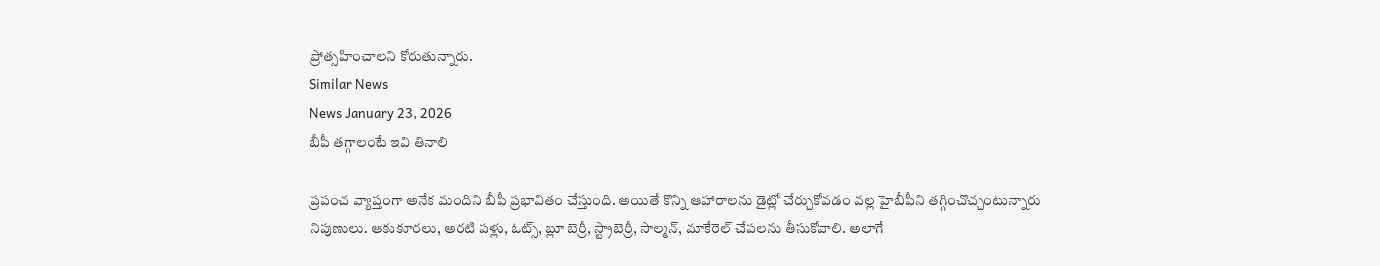ప్రోత్సహించాలని కోరుతున్నారు.
Similar News
News January 23, 2026
బీపీ తగ్గాలంటే ఇవి తినాలి

ప్రపంచ వ్యాప్తంగా అనేక మందిని బీపీ ప్రభావితం చేస్తుంది. అయితే కొన్ని ఆహారాలను డైట్లో చేర్చుకోవడం వల్ల హైబీపీని తగ్గించొచ్చంటున్నారు నిపుణులు. ఆకుకూరలు, అరటి పళ్లు, ఓట్స్, బ్లూ బెర్రీ, స్ట్రాబెర్రీ, సాల్మన్, మాకేరెల్ చేపలను తీసుకోవాలి. అలాగే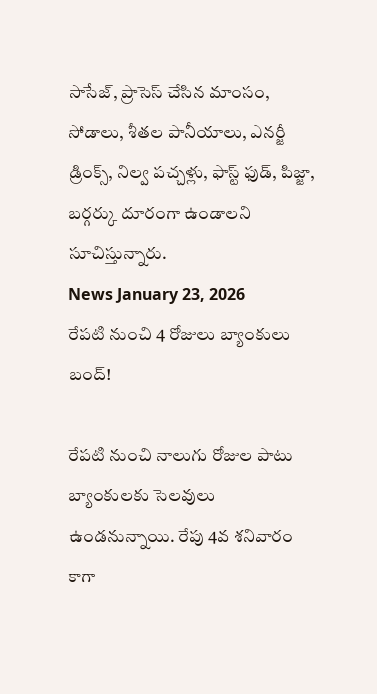సాసేజ్, ప్రాసెస్ చేసిన మాంసం, సోడాలు, శీతల పానీయాలు, ఎనర్జీ డ్రింక్స్, నిల్వ పచ్చళ్లు, ఫాస్ట్ ఫుడ్, పిజ్జా, బర్గర్కు దూరంగా ఉండాలని సూచిస్తున్నారు.
News January 23, 2026
రేపటి నుంచి 4 రోజులు బ్యాంకులు బంద్!

రేపటి నుంచి నాలుగు రోజుల పాటు బ్యాంకులకు సెలవులు ఉండనున్నాయి. రేపు 4వ శనివారం కాగా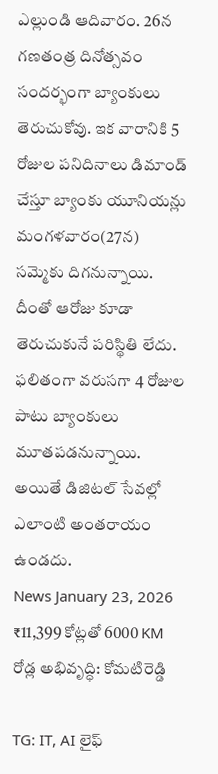ఎల్లుండి ఆదివారం. 26న గణతంత్ర దినోత్సవం సందర్భంగా బ్యాంకులు తెరుచుకోవు. ఇక వారానికి 5 రోజుల పనిదినాలు డిమాండ్ చేస్తూ బ్యాంకు యూనియన్లు మంగళవారం(27న) సమ్మెకు దిగనున్నాయి. దీంతో ఆరోజు కూడా తెరుచుకునే పరిస్థితి లేదు. ఫలితంగా వరుసగా 4 రోజుల పాటు బ్యాంకులు మూతపడనున్నాయి. అయితే డిజిటల్ సేవల్లో ఎలాంటి అంతరాయం ఉండదు.
News January 23, 2026
₹11,399 కోట్లతో 6000 KM రోడ్ల అభివృద్ధి: కోమటిరెడ్డి

TG: IT, AI లైఫ్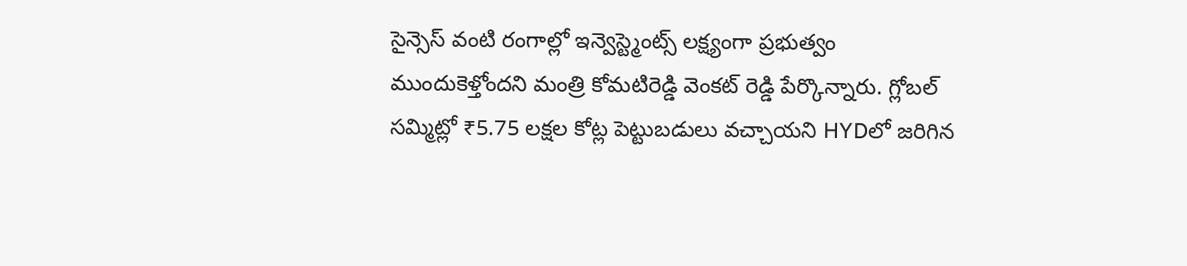సైన్సెస్ వంటి రంగాల్లో ఇన్వెస్ట్మెంట్స్ లక్ష్యంగా ప్రభుత్వం ముందుకెళ్తోందని మంత్రి కోమటిరెడ్డి వెంకట్ రెడ్డి పేర్కొన్నారు. గ్లోబల్ సమ్మిట్లో ₹5.75 లక్షల కోట్ల పెట్టుబడులు వచ్చాయని HYDలో జరిగిన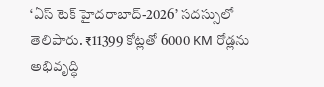‘ఏస్ టెక్ హైదరాబాద్-2026’ సదస్సులో తెలిపారు. ₹11399 కోట్లతో 6000 KM రోడ్లను అభివృద్ధి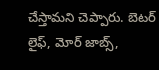చేస్తామని చెప్పారు. బెటర్ లైఫ్, మోర్ జాబ్స్,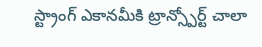స్ట్రాంగ్ ఎకానమీకి ట్రాన్స్పోర్ట్ చాలా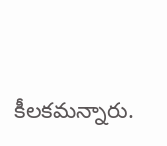కీలకమన్నారు.